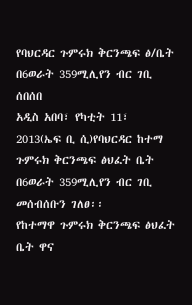የባህርዳር ጉምሩክ ቅርንጫፍ ፅ/ቤት በ6ወራት 359ሚሊየን ብር ገቢ ሰበሰበ
አዲስ አበባ፣ የካቲት 11፣ 2013(ኤፍ ቢ ሲ)የባህርዳር ከተማ ጉምሩክ ቅርንጫፍ ፅህፈት ቤት በ6ወራት 359ሚሊየን ብር ገቢ መሰብሰቡን ገለፀ፡፡
የከተማዋ ጉምሩክ ቅርንጫፍ ፅህፈት ቤት ዋና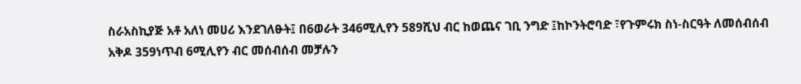ስራአስኪያጅ አቶ አለነ መሀሪ እንደገለፁት፤ በ6ወራት 346ሚሊየን 589ሺህ ብር ከወጨና ገቢ ንግድ ፤ከኮንትሮባድ ፣የጉምሩክ ስነ-ስርዓት ለመሰብሰብ አቅዶ 359ነጥብ 6ሚሊየን ብር መሰብሰብ መቻሉን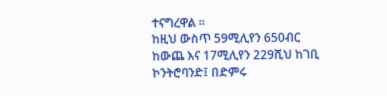ተናግረዋል ፡፡
ከዚህ ውስጥ 59ሚሊየን 650ብር ከውጨ እና 17ሚሊየን 229ሺህ ከገቢ ኮንትሮባንድ፤ በድምሩ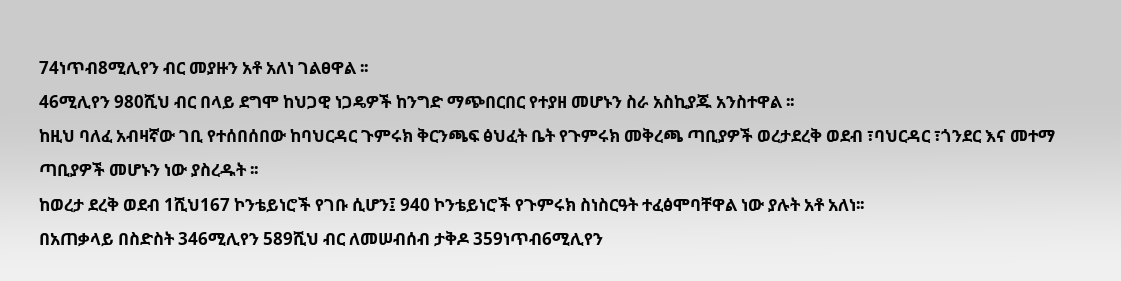74ነጥብ8ሚሊየን ብር መያዙን አቶ አለነ ገልፀዋል ፡፡
46ሚሊየን 980ሺህ ብር በላይ ደግሞ ከህጋዊ ነጋዴዎች ከንግድ ማጭበርበር የተያዘ መሆኑን ስራ አስኪያጁ አንስተዋል ፡፡
ከዚህ ባለፈ አብዛኛው ገቢ የተሰበሰበው ከባህርዳር ጉምሩክ ቅርንጫፍ ፅህፈት ቤት የጉምሩክ መቅረጫ ጣቢያዎች ወረታደረቅ ወደብ ፣ባህርዳር ፣ጎንደር እና መተማ ጣቢያዎች መሆኑን ነው ያስረዱት ፡፡
ከወረታ ደረቅ ወደብ 1ሺህ167 ኮንቴይነሮች የገቡ ሲሆን፤ 940 ኮንቴይነሮች የጉምሩክ ስነስርዓት ተፈፅሞባቸዋል ነው ያሉት አቶ አለነ፡፡
በአጠቃላይ በስድስት 346ሚሊየን 589ሺህ ብር ለመሠብሰብ ታቅዶ 359ነጥብ6ሚሊየን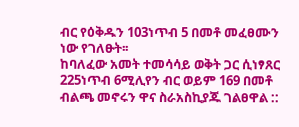ብር የዕቅዱን 103ነጥብ 5 በመቶ መፈፀሙን ነው የገለፁት፡፡
ከባለፈው አመት ተመሳሳይ ወቅት ጋር ሲነፃጸር 225ነጥብ 6ሚሊየን ብር ወይም 169 በመቶ ብልጫ መኖሩን ዋና ስራአስኪያጁ ገልፀዋል ::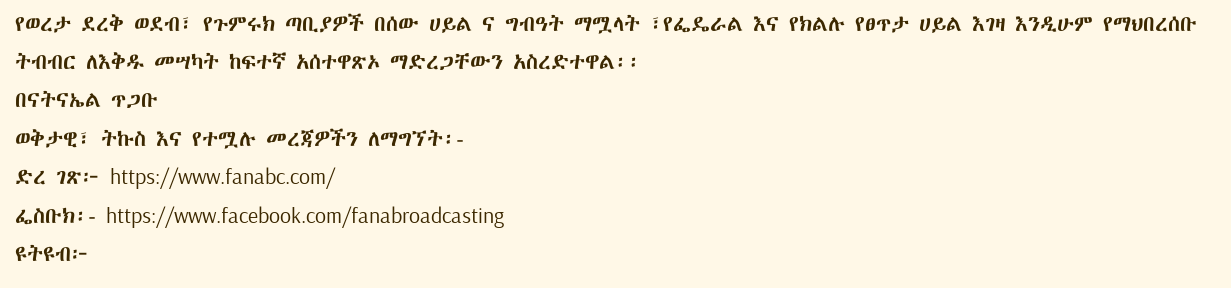የወረታ ደረቅ ወደብ፣ የጉምሩክ ጣቢያዎች በሰው ሀይል ና ግብዓት ማሟላት ፣የፌዴራል እና የክልሉ የፀጥታ ሀይል እገዛ እንዲሁም የማህበረሰቡ ትብብር ለእቅዱ መሣካት ከፍተኛ አሰተዋጽኦ ማድረጋቸውን አስረድተዋል፡፡
በናትናኤል ጥጋቡ
ወቅታዊ፣ ትኩስ እና የተሟሉ መረጃዎችን ለማግኘት፡-
ድረ ገጽ፦ https://www.fanabc.com/
ፌስቡክ፡- https://www.facebook.com/fanabroadcasting
ዩትዩብ፦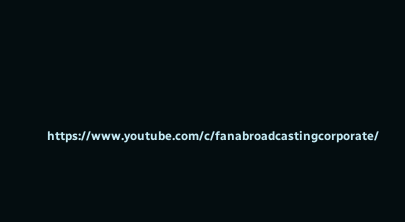https://www.youtube.com/c/fanabroadcastingcorporate/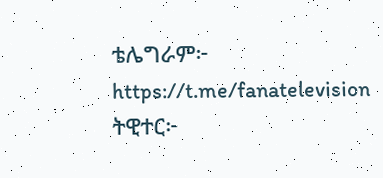ቴሌግራም፦ https://t.me/fanatelevision
ትዊተር፦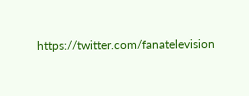https://twitter.com/fanatelevision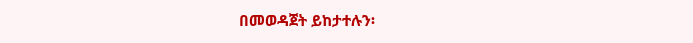በመወዳጀት ይከታተሉን፡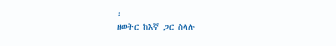፡
ዘወትር ከእኛ ጋር ስላሉ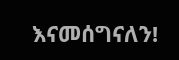እናመሰግናለን!